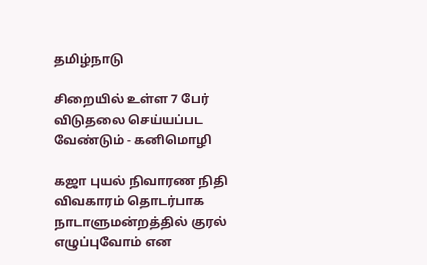தமிழ்நாடு

சிறையில் உள்ள 7 பேர் விடுதலை செய்யப்பட வேண்டும் - கனிமொழி

கஜா புயல் நிவாரண நிதி விவகாரம் தொடர்பாக நாடாளுமன்றத்தில் குரல் எழுப்புவோம் என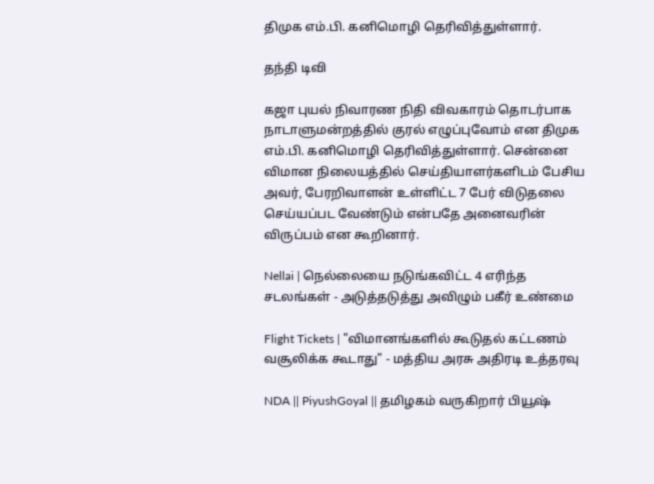திமுக எம்.பி. கனிமொழி தெரிவித்துள்ளார்.

தந்தி டிவி

கஜா புயல் நிவாரண நிதி விவகாரம் தொடர்பாக நாடாளுமன்றத்தில் குரல் எழுப்புவோம் என திமுக எம்.பி. கனிமொழி தெரிவித்துள்ளார். சென்னை விமான நிலையத்தில் செய்தியாளர்களிடம் பேசிய அவர், பேரறிவாளன் உள்ளிட்ட 7 பேர் விடுதலை செய்யப்பட வேண்டும் என்பதே அனைவரின் விருப்பம் என கூறினார்.

Nellai | நெல்லையை நடுங்கவிட்ட 4 எரிந்த சடலங்கள் - அடுத்தடுத்து அவிழும் பகீர் உண்மை

Flight Tickets | "விமானங்களில் கூடுதல் கட்டணம் வசூலிக்க கூடாது" - மத்திய அரசு அதிரடி உத்தரவு

NDA || PiyushGoyal || தமிழகம் வருகிறார் பியூஷ்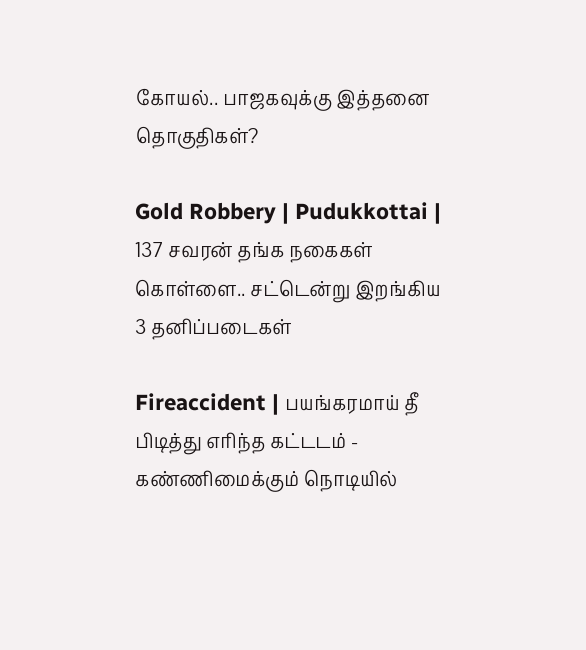கோயல்.. பாஜகவுக்கு இத்தனை தொகுதிகள்?

Gold Robbery | Pudukkottai | 137 சவரன் தங்க நகைகள் கொள்ளை.. சட்டென்று இறங்கிய 3 தனிப்படைகள்

Fireaccident | பயங்கரமாய் தீ பிடித்து எரிந்த கட்டடம் - கண்ணிமைக்கும் நொடியில்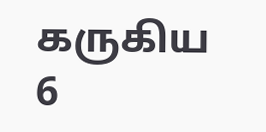கருகிய 6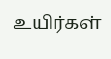உயிர்கள்